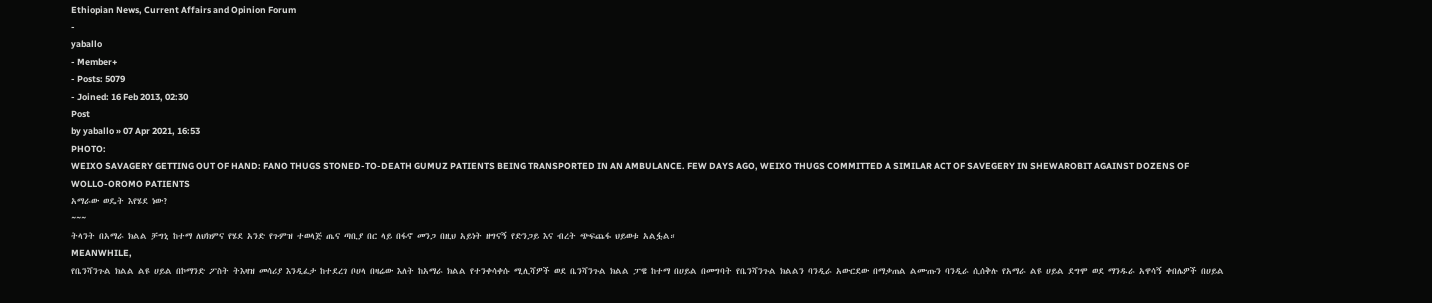Ethiopian News, Current Affairs and Opinion Forum
-
yaballo
- Member+
- Posts: 5079
- Joined: 16 Feb 2013, 02:30
Post
by yaballo » 07 Apr 2021, 16:53
PHOTO:
WEIXO SAVAGERY GETTING OUT OF HAND: FANO THUGS STONED-TO-DEATH GUMUZ PATIENTS BEING TRANSPORTED IN AN AMBULANCE. FEW DAYS AGO, WEIXO THUGS COMMITTED A SIMILAR ACT OF SAVEGERY IN SHEWAROBIT AGAINST DOZENS OF WOLLO-OROMO PATIENTS
አማራው ወዴት እየሄደ ነው?
~~~
ትላንት በአማራ ክልል ቻግኒ ከተማ ለህክምና የሄደ አንድ የጉምዝ ተወላጅ ጤና ጣቢያ በር ላይ በፋኖ መንጋ በዚህ አይነት ዘግናኝ የድንጋይ እና ብረት ጭፍጨፋ ህይወቱ አልፏል።
MEANWHILE,
የቤንሻንጉል ክልል ልዩ ሀይል በኮማንድ ፖስት ትእዛዝ መሳሪያ እንዲፈታ ከተደረገ ቦሀላ በዛሬው እለት ከአማራ ክልል የተንቀሳቀሱ ሚሊሻዎች ወደ ቤንሻንጉል ክልል ፓዌ ከተማ በሀይል በመግባት የቤንሻንጉል ክልልን ባንዲራ አውርደው በማቃጠል ልሙጡን ባንዲራ ሲሰቅሉ የአማራ ልዩ ሀይል ደግሞ ወደ ማንዱራ አዋሳኝ ቀበሌዎች በሀይል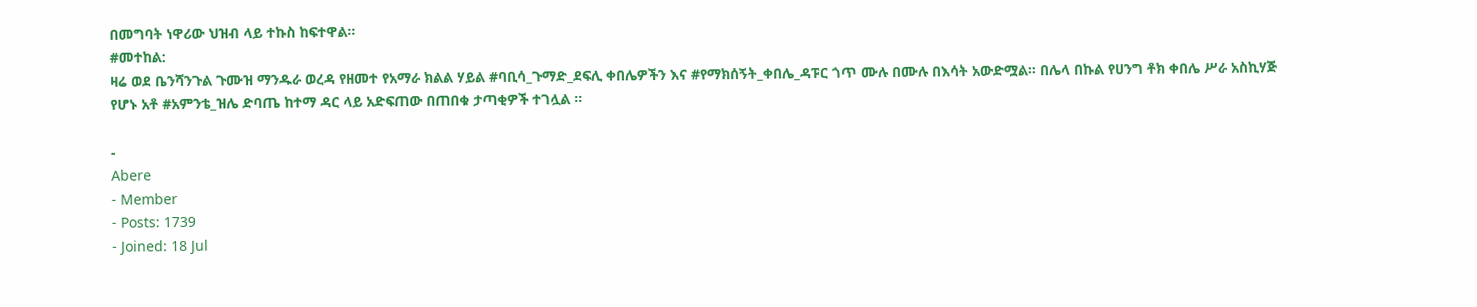በመግባት ነዋሪው ህዝብ ላይ ተኩስ ከፍተዋል።
#መተከል:
ዛሬ ወደ ቤንሻንጉል ጉሙዝ ማንዱራ ወረዳ የዘመተ የአማራ ክልል ሃይል #ባቢሳ_ጉማድ_ደፍሊ ቀበሌዎችን እና #የማክሰኝት_ቀበሌ_ዳፑር ጎጥ ሙሉ በሙሉ በእሳት አውድሟል። በሌላ በኩል የሀንግ ቶክ ቀበሌ ሥራ አስኪሃጅ የሆኑ አቶ #አምንቴ_ዝሌ ድባጤ ከተማ ዳር ላይ አድፍጠው በጠበቁ ታጣቂዎች ተገሏል ።

-
Abere
- Member
- Posts: 1739
- Joined: 18 Jul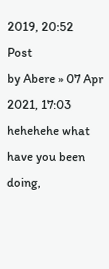2019, 20:52
Post
by Abere » 07 Apr 2021, 17:03
hehehehe what have you been doing,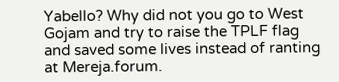Yabello? Why did not you go to West Gojam and try to raise the TPLF flag and saved some lives instead of ranting at Mereja.forum.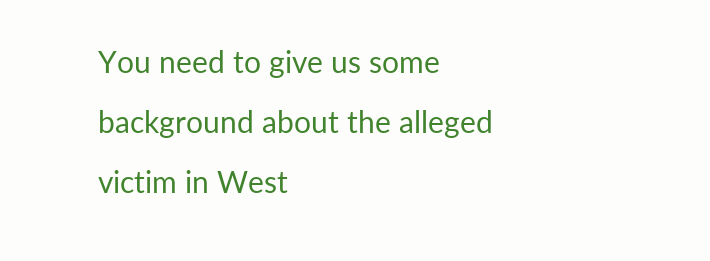You need to give us some background about the alleged victim in West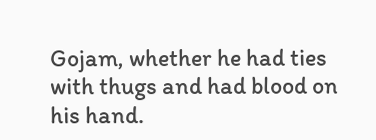Gojam, whether he had ties with thugs and had blood on his hand.